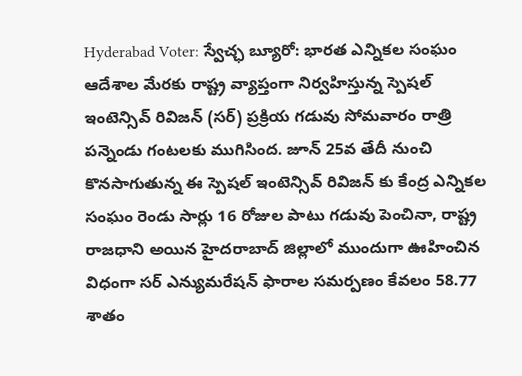Hyderabad Voter: స్వేచ్ఛ బ్యూరో: భారత ఎన్నికల సంఘం ఆదేశాల మేరకు రాష్ట్ర వ్యాప్తంగా నిర్వహిస్తున్న స్పెషల్ ఇంటెన్సివ్ రివిజన్ (సర్) ప్రక్రియ గడువు సోమవారం రాత్రి పన్నెండు గంటలకు ముగిసింద. జూన్ 25వ తేదీ నుంచి కొనసాగుతున్న ఈ స్పెషల్ ఇంటెన్సివ్ రివిజన్ కు కేంద్ర ఎన్నికల సంఘం రెండు సార్లు 16 రోజుల పాటు గడువు పెంచినా, రాష్ట్ర రాజధాని అయిన హైదరాబాద్ జిల్లాలో ముందుగా ఊహించిన విధంగా సర్ ఎన్యుమరేషన్ ఫారాల సమర్పణం కేవలం 58.77 శాతం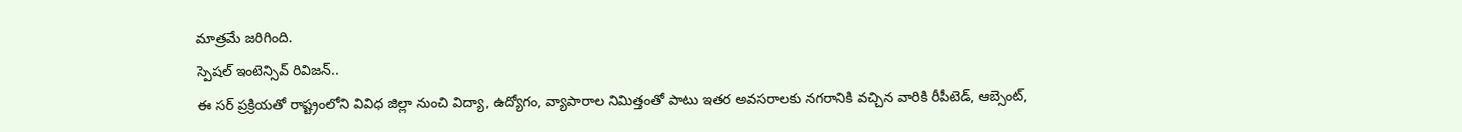మాత్రమే జరిగింది.
స్పెషల్ ఇంటెన్సివ్ రివిజన్..
ఈ సర్ ప్రక్రియతో రాష్ట్రంలోని వివిధ జిల్లా నుంచి విద్యా, ఉద్యోగం, వ్యాపారాల నిమిత్తంతో పాటు ఇతర అవసరాలకు నగరానికి వచ్చిన వారికి రీపీటెడ్, ఆబ్సెంట్,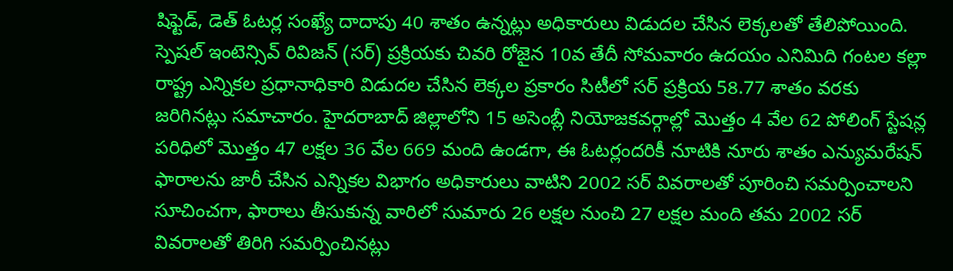షిఫ్టెడ్, డెత్ ఓటర్ల సంఖ్యే దాదాపు 40 శాతం ఉన్నట్లు అధికారులు విడుదల చేసిన లెక్కలతో తేలిపోయింది. స్పెషల్ ఇంటెన్సివ్ రివిజన్ (సర్) ప్రక్రియకు చివరి రోజైన 10వ తేదీ సోమవారం ఉదయం ఎనిమిది గంటల కల్లా రాష్ట్ర ఎన్నికల ప్రధానాధికారి విడుదల చేసిన లెక్కల ప్రకారం సిటీలో సర్ ప్రక్రియ 58.77 శాతం వరకు జరిగినట్లు సమాచారం. హైదరాబాద్ జిల్లాలోని 15 అసెంబ్లీ నియోజకవర్గాల్లో మొత్తం 4 వేల 62 పోలింగ్ స్టేషన్ల పరిధిలో మొత్తం 47 లక్షల 36 వేల 669 మంది ఉండగా, ఈ ఓటర్లందరికీ నూటికి నూరు శాతం ఎన్యుమరేషన్ ఫారాలను జారీ చేసిన ఎన్నికల విభాగం అధికారులు వాటిని 2002 సర్ వివరాలతో పూరించి సమర్పించాలని సూచించగా, ఫారాలు తీసుకున్న వారిలో సుమారు 26 లక్షల నుంచి 27 లక్షల మంది తమ 2002 సర్ వివరాలతో తిరిగి సమర్పించినట్లు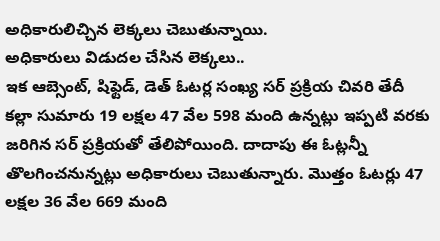అధికారులిచ్చిన లెక్కలు చెబుతున్నాయి.
అధికారులు విడుదల చేసిన లెక్కలు..
ఇక ఆబ్సెంట్, షిఫ్టెడ్, డెత్ ఓటర్ల సంఖ్య సర్ ప్రక్రియ చివరి తేదీ కల్లా సుమారు 19 లక్షల 47 వేల 598 మంది ఉన్నట్లు ఇప్పటి వరకు జరిగిన సర్ ప్రక్రియతో తేలిపోయింది. దాదాపు ఈ ఓట్లన్నీ తొలగించనున్నట్లు అధికారులు చెబుతున్నారు. మొత్తం ఓటర్లు 47 లక్షల 36 వేల 669 మంది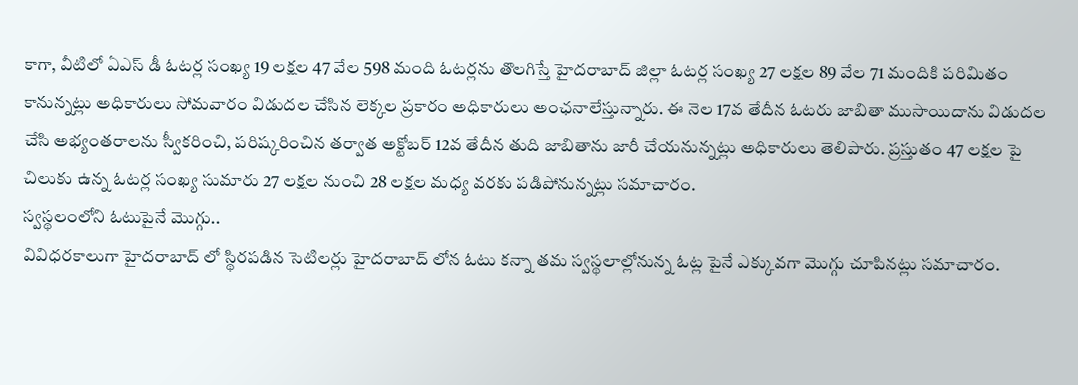కాగా, వీటిలో ఏఎస్ డీ ఓటర్ల సంఖ్య 19 లక్షల 47 వేల 598 మంది ఓటర్లను తొలగిస్తే హైదరాబాద్ జిల్లా ఓటర్ల సంఖ్య 27 లక్షల 89 వేల 71 మందికి పరిమితం కానున్నట్లు అధికారులు సోమవారం విడుదల చేసిన లెక్కల ప్రకారం అధికారులు అంఛనాలేస్తున్నారు. ఈ నెల 17వ తేదీన ఓటరు జాబితా ముసాయిదాను విడుదల చేసి అభ్యంతరాలను స్వీకరించి, పరిష్కరించిన తర్వాత అక్టోబర్ 12వ తేదీన తుది జాబితాను జారీ చేయనున్నట్లు అధికారులు తెలిపారు. ప్రస్తుతం 47 లక్షల పై చిలుకు ఉన్న ఓటర్ల సంఖ్య సుమారు 27 లక్షల నుంచి 28 లక్షల మధ్య వరకు పడిపోనున్నట్లు సమాచారం.
స్వస్థలంలోని ఓటుపైనే మొగ్గు..
వివిధరకాలుగా హైదరాబాద్ లో స్థిరపడిన సెటిలర్లు హైదరాబాద్ లోన ఓటు కన్నా తమ స్వస్థలాల్లోనున్న ఓట్ల పైనే ఎక్కువగా మొగ్గు చూపినట్లు సమాచారం.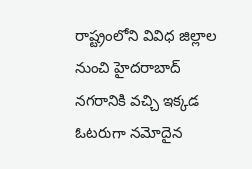రాష్ట్రంలోని వివిధ జిల్లాల నుంచి హైదరాబాద్ నగరానికి వచ్చి ఇక్కడ ఓటరుగా నమోదైన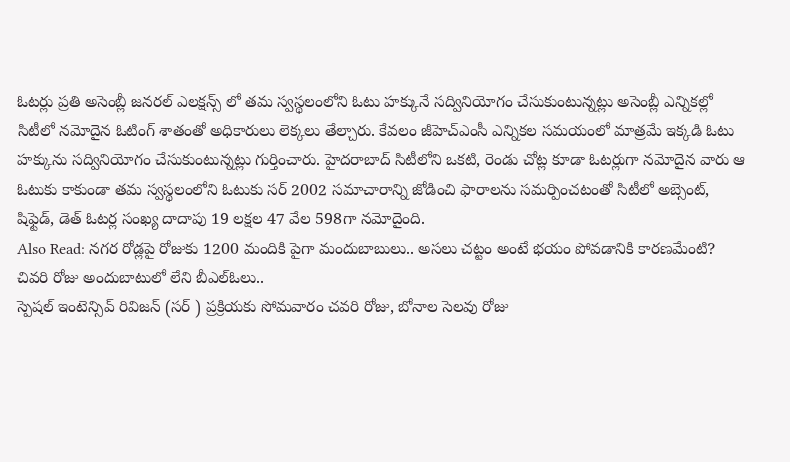ఓటర్లు ప్రతి అసెంబ్లీ జనరల్ ఎలక్షన్స్ లో తమ స్వస్థలంలోని ఓటు హక్కునే సద్వినియోగం చేసుకుంటున్నట్లు అసెంబ్లీ ఎన్నికల్లో సిటీలో నమోదైన ఓటింగ్ శాతంతో అధికారులు లెక్కలు తేల్చారు. కేవలం జీహెచ్ఎంసీ ఎన్నికల సమయంలో మాత్రమే ఇక్కడి ఓటు హక్కును సద్వినియోగం చేసుకుంటున్నట్లు గుర్తించారు. హైదరాబాద్ సిటీలోని ఒకటి, రెండు చోట్ల కూడా ఓటర్లుగా నమోదైన వారు ఆ ఓటుకు కాకుండా తమ స్వస్థలంలోని ఓటుకు సర్ 2002 సమాచారాన్ని జోడించి ఫారాలను సమర్పించటంతో సిటీలో అబ్సెంట్, షిఫ్టెడ్, డెత్ ఓటర్ల సంఖ్య దాదాపు 19 లక్షల 47 వేల 598గా నమోదైంది.
Also Read: నగర రోడ్లపై రోజుకు 1200 మందికి పైగా మందుబాబులు.. అసలు చట్టం అంటే భయం పోవడానికి కారణమేంటి?
చివరి రోజు అందుబాటులో లేని బీఎల్ఓలు..
స్పెషల్ ఇంటెన్సివ్ రివిజన్ (సర్ ) ప్రక్రియకు సోమవారం చవరి రోజు, బోనాల సెలవు రోజు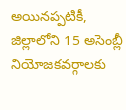అయినప్పటికీ, జిల్లాలోని 15 అసెంబ్లీ నియోజకవర్గాలకు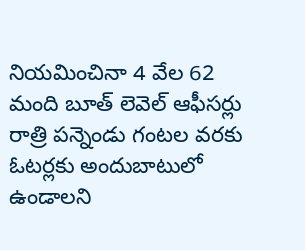నియమించినా 4 వేల 62 మంది బూత్ లెవెల్ ఆఫీసర్లు రాత్రి పన్నెండు గంటల వరకు ఓటర్లకు అందుబాటులో ఉండాలని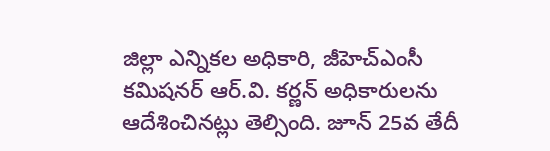జిల్లా ఎన్నికల అధికారి, జీహెచ్ఎంసీ కమిషనర్ ఆర్.వి. కర్ణన్ అధికారులను ఆదేశించినట్లు తెల్సింది. జూన్ 25వ తేదీ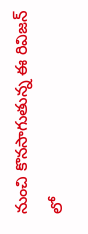నుంచి కొనసాగుతున్న ఈ రివిజన్ లో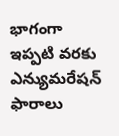భాగంగా ఇప్పటి వరకు ఎన్యుమరేషన్ ఫారాలు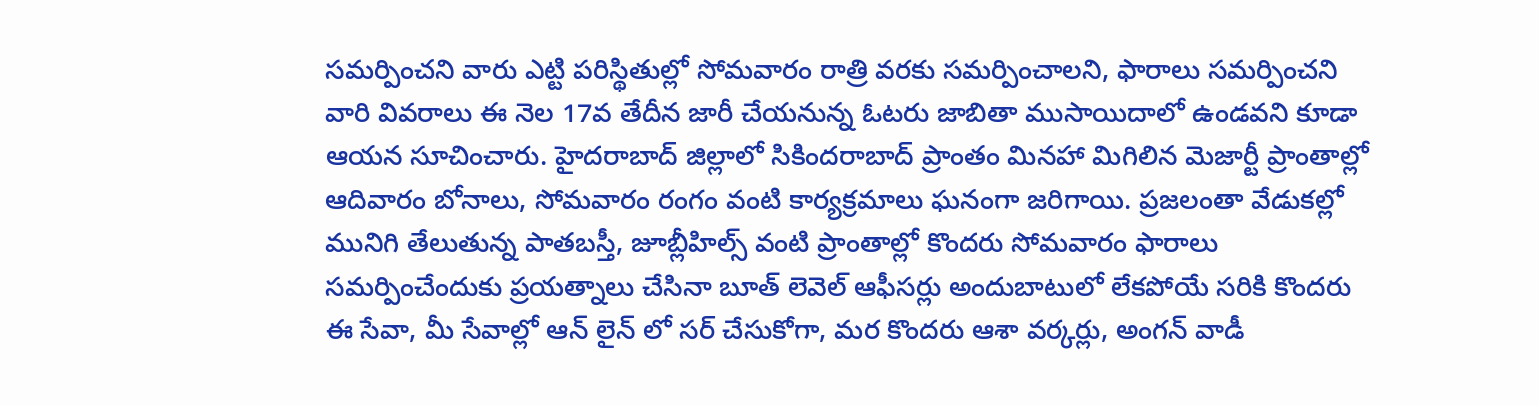సమర్పించని వారు ఎట్టి పరిస్థితుల్లో సోమవారం రాత్రి వరకు సమర్పించాలని, ఫారాలు సమర్పించని వారి వివరాలు ఈ నెల 17వ తేదీన జారీ చేయనున్న ఓటరు జాబితా ముసాయిదాలో ఉండవని కూడా ఆయన సూచించారు. హైదరాబాద్ జిల్లాలో సికిందరాబాద్ ప్రాంతం మినహా మిగిలిన మెజార్టీ ప్రాంతాల్లో ఆదివారం బోనాలు, సోమవారం రంగం వంటి కార్యక్రమాలు ఘనంగా జరిగాయి. ప్రజలంతా వేడుకల్లో మునిగి తేలుతున్న పాతబస్తీ, జూబ్లీహిల్స్ వంటి ప్రాంతాల్లో కొందరు సోమవారం ఫారాలు సమర్పించేందుకు ప్రయత్నాలు చేసినా బూత్ లెవెల్ ఆఫీసర్లు అందుబాటులో లేకపోయే సరికి కొందరు ఈ సేవా, మీ సేవాల్లో ఆన్ లైన్ లో సర్ చేసుకోగా, మర కొందరు ఆశా వర్కర్లు, అంగన్ వాడీ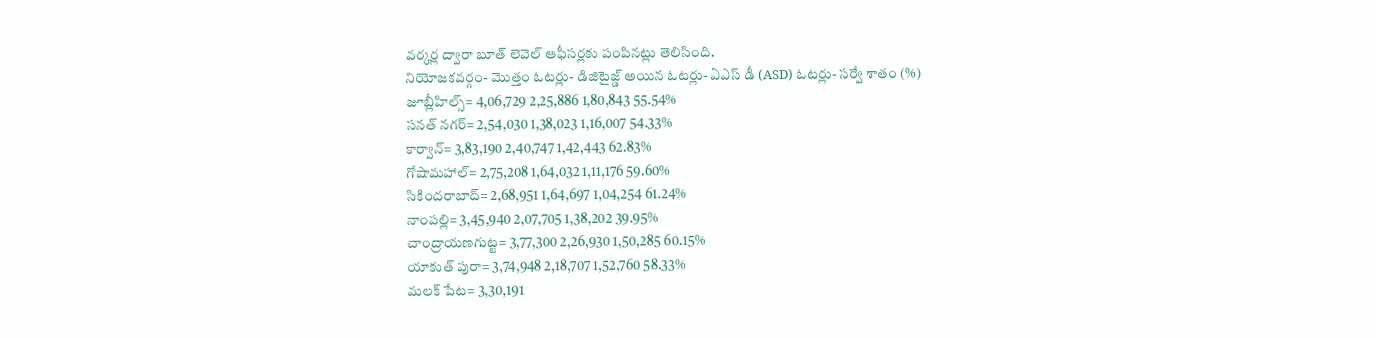వర్కర్ల ద్వారా బూత్ లెవెల్ ఆఫీసర్లకు పంపినట్లు తెలిసింది.
నియోజకవర్గం- మొత్తం ఓటర్లు- డిజిటైజ్డ్ అయిన ఓటర్లు- ఏఎస్ డీ (ASD) ఓటర్లు- సర్వే శాతం (%)
జూబ్లీహిల్స్= 4,06,729 2,25,886 1,80,843 55.54%
సనత్ నగర్= 2,54,030 1,38,023 1,16,007 54.33%
కార్వాన్= 3,83,190 2,40,747 1,42,443 62.83%
గోషామహాల్= 2,75,208 1,64,032 1,11,176 59.60%
సికిందరాబాద్= 2,68,951 1,64,697 1,04,254 61.24%
నాంపల్లి= 3,45,940 2,07,705 1,38,202 39.95%
చాంద్రాయణగుట్ట= 3,77,300 2,26,930 1,50,285 60.15%
యాకుత్ పురా= 3,74,948 2,18,707 1,52,760 58.33%
మలక్ పేట= 3,30,191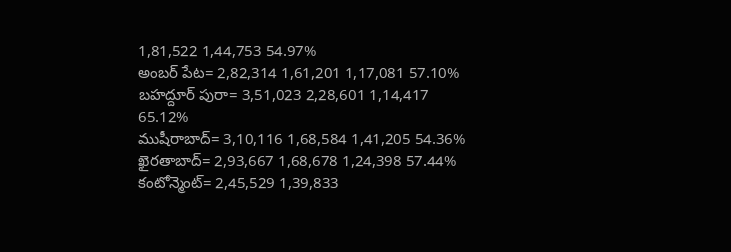1,81,522 1,44,753 54.97%
అంబర్ పేట= 2,82,314 1,61,201 1,17,081 57.10%
బహద్దూర్ పురా= 3,51,023 2,28,601 1,14,417 65.12%
ముషీరాబాద్= 3,10,116 1,68,584 1,41,205 54.36%
ఖైరతాబాద్= 2,93,667 1,68,678 1,24,398 57.44%
కంటోన్మెంట్= 2,45,529 1,39,833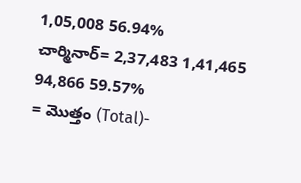1,05,008 56.94%
చార్మినార్= 2,37,483 1,41,465 94,866 59.57%
= మొత్తం (Total)-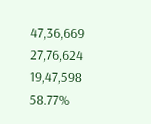47,36,669 27,76,624 19,47,598 58.77%